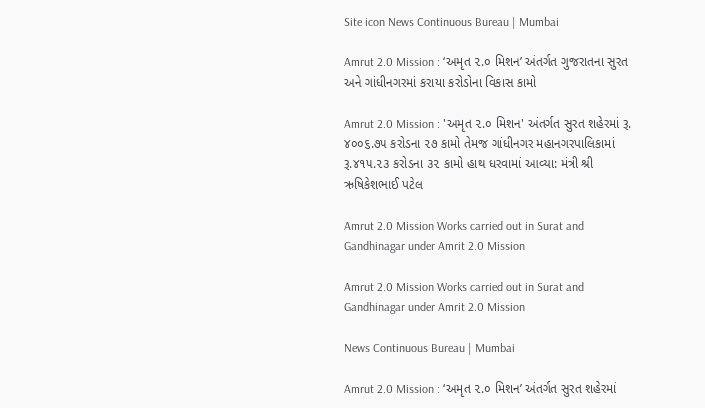Site icon News Continuous Bureau | Mumbai

Amrut 2.0 Mission : ‘અમૃત ૨.૦ મિશન’ અંતર્ગત ગુજરાતના સુરત અને ગાંધીનગરમાં કરાયા કરોડોના વિકાસ કામો

Amrut 2.0 Mission : 'અમૃત ૨.૦ મિશન' અંતર્ગત સુરત શહેરમાં રૂ. ૪૦૦૬.૭૫ કરોડના ૨૭ કામો તેમજ ગાંધીનગર મહાનગરપાલિકામાં રૂ.૪૧૫.૨૩ કરોડના ૩૨ કામો હાથ ધરવામાં આવ્યા: મંત્રી શ્રી ઋષિકેશભાઈ પટેલ

Amrut 2.0 Mission Works carried out in Surat and Gandhinagar under Amrit 2.0 Mission

Amrut 2.0 Mission Works carried out in Surat and Gandhinagar under Amrit 2.0 Mission

News Continuous Bureau | Mumbai

Amrut 2.0 Mission : ‘અમૃત ૨.૦ મિશન’ અંતર્ગત સુરત શહેરમાં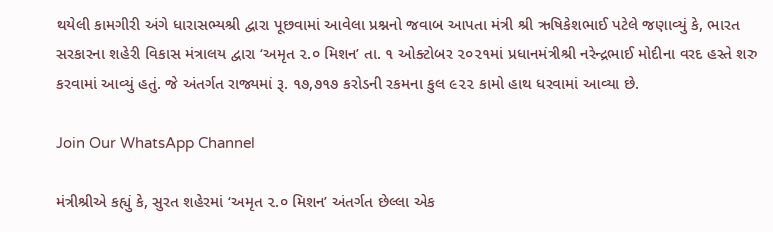થયેલી કામગીરી અંગે ધારાસભ્યશ્રી દ્વારા પૂછવામાં આવેલા પ્રશ્નનો જવાબ આપતા મંત્રી શ્રી ઋષિકેશભાઈ પટેલે જણાવ્યું કે, ભારત સરકારના શહેરી વિકાસ મંત્રાલય દ્વારા ‘અમૃત ૨.૦ મિશન’ તા. ૧ ઓક્ટોબર ૨૦૨૧માં પ્રધાનમંત્રીશ્રી નરેન્દ્રભાઈ મોદીના વરદ હસ્તે શરુ કરવામાં આવ્યું હતું. જે અંતર્ગત રાજ્યમાં રૂ. ૧૭,૭૧૭ કરોડની રકમના કુલ ૯૨૨ કામો હાથ ધરવામાં આવ્યા છે.

Join Our WhatsApp Channel

મંત્રીશ્રીએ કહ્યું કે, સુરત શહેરમાં ‘અમૃત ૨.૦ મિશન’ અંતર્ગત છેલ્લા એક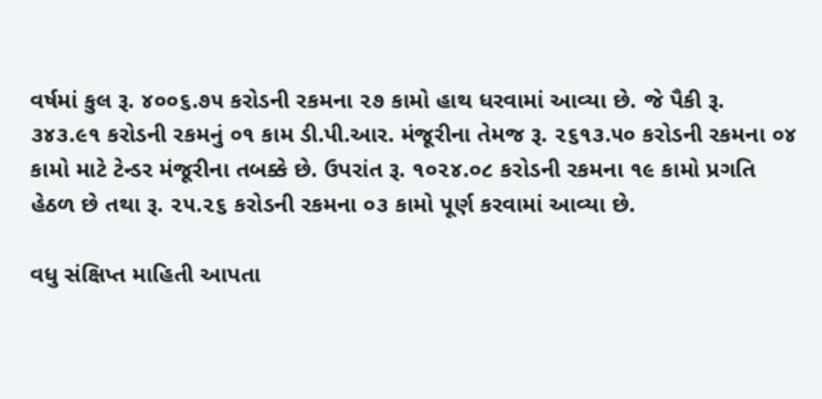વર્ષમાં કુલ રૂ. ૪૦૦૬.૭૫ કરોડની રકમના ૨૭ કામો હાથ ધરવામાં આવ્યા છે. જે પૈકી રૂ. ૩૪૩.૯૧ કરોડની રકમનું ૦૧ કામ ડી.પી.આર. મંજૂરીના તેમજ રૂ. ૨૬૧૩.૫૦ કરોડની રકમના ૦૪ કામો માટે ટેન્ડર મંજૂરીના તબક્કે છે. ઉપરાંત રૂ. ૧૦૨૪.૦૮ કરોડની રકમના ૧૯ કામો પ્રગતિ હેઠળ છે તથા રૂ. ૨૫.૨૬ કરોડની રકમના ૦૩ કામો પૂર્ણ કરવામાં આવ્યા છે.

વધુ સંક્ષિપ્ત માહિતી આપતા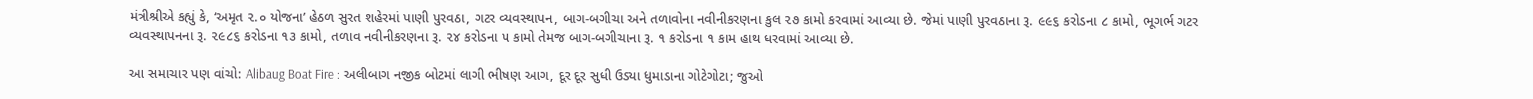મંત્રીશ્રીએ કહ્યું કે, ‘અમૃત ૨.૦ યોજના’ હેઠળ સુરત શહેરમાં પાણી પુરવઠા, ગટર વ્યવસ્થાપન, બાગ-બગીચા અને તળાવોના નવીનીકરણના કુલ ૨૭ કામો કરવામાં આવ્યા છે. જેમાં પાણી પુરવઠાના રૂ. ૯૯૬ કરોડના ૮ કામો, ભૂગર્ભ ગટર વ્યવસ્થાપનના રૂ. ૨૯૮૬ કરોડના ૧૩ કામો, તળાવ નવીનીકરણના રૂ. ૨૪ કરોડના ૫ કામો તેમજ બાગ-બગીચાના રૂ. ૧ કરોડના ૧ કામ હાથ ધરવામાં આવ્યા છે.

આ સમાચાર પણ વાંચો: Alibaug Boat Fire : અલીબાગ નજીક બોટમાં લાગી ભીષણ આગ, દૂર દૂર સુધી ઉડ્યા ધુમાડાના ગોટેગોટા; જુઓ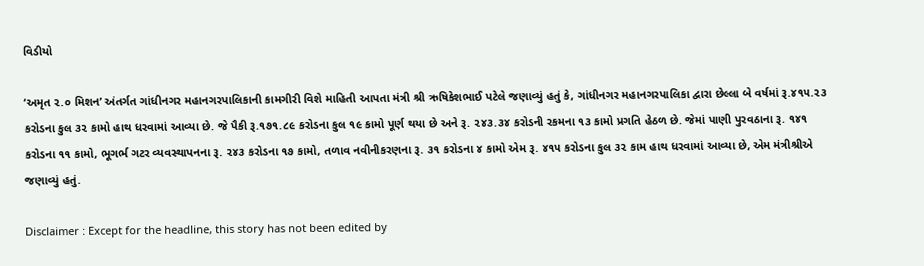વિડીયો

‘અમૃત ૨.૦ મિશન’ અંતર્ગત ગાંધીનગર મહાનગરપાલિકાની કામગીરી વિશે માહિતી આપતા મંત્રી શ્રી ઋષિકેશભાઈ પટેલે જણાવ્યું હતું કે, ગાંધીનગર મહાનગરપાલિકા દ્વારા છેલ્લા બે વર્ષમાં રૂ.૪૧૫.૨૩ કરોડના કુલ ૩૨ કામો હાથ ધરવામાં આવ્યા છે. જે પૈકી રૂ.૧૭૧.૮૯ કરોડના કુલ ૧૯ કામો પૂર્ણ થયા છે અને રૂ. ૨૪૩.૩૪ કરોડની રકમના ૧૩ કામો પ્રગતિ હેઠળ છે. જેમાં પાણી પુરવઠાના રૂ. ૧૪૧ કરોડના ૧૧ કામો, ભૂગર્ભ ગટર વ્યવસ્થાપનના રૂ. ૨૪૩ કરોડના ૧૭ કામો, તળાવ નવીનીકરણના રૂ. ૩૧ કરોડના ૪ કામો એમ રૂ. ૪૧૫ કરોડના કુલ ૩૨ કામ હાથ ધરવામાં આવ્યા છે, એમ મંત્રીશ્રીએ જણાવ્યું હતું.

Disclaimer : Except for the headline, this story has not been edited by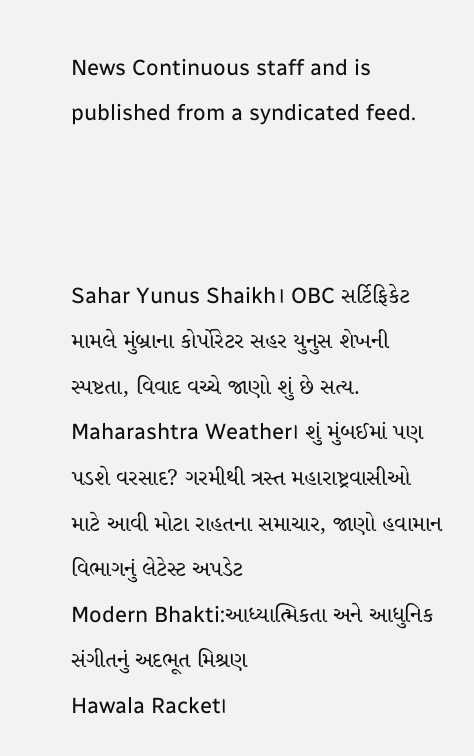News Continuous staff and is published from a syndicated feed.



Sahar Yunus Shaikh। OBC સર્ટિફિકેટ મામલે મુંબ્રાના કોર્પોરેટર સહર યુનુસ શેખની સ્પષ્ટતા, વિવાદ વચ્ચે જાણો શું છે સત્ય.
Maharashtra Weather। શું મુંબઈમાં પણ પડશે વરસાદ? ગરમીથી ત્રસ્ત મહારાષ્ટ્રવાસીઓ માટે આવી મોટા રાહતના સમાચાર, જાણો હવામાન વિભાગનું લેટેસ્ટ અપડેટ
Modern Bhakti:આધ્યાત્મિકતા અને આધુનિક સંગીતનું અદભૂત મિશ્રણ
Hawala Racket।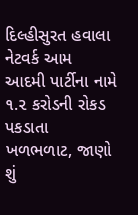દિલ્હીસુરત હવાલા નેટવર્ક આમ આદમી પાર્ટીના નામે ૧.૨ કરોડની રોકડ પકડાતા ખળભળાટ, જાણો શું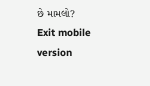છે મામલો?
Exit mobile version